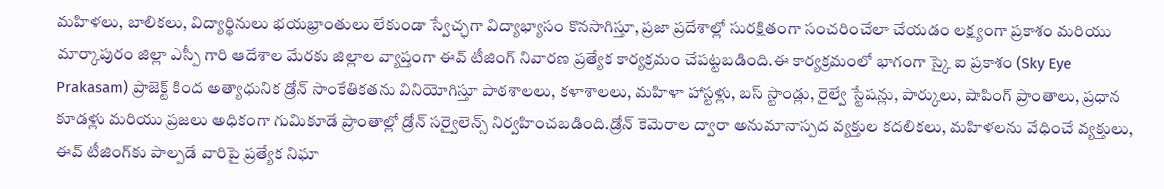మహిళలు, బాలికలు, విద్యార్థినులు భయభ్రాంతులు లేకుండా స్వేచ్ఛగా విద్యాభ్యాసం కొనసాగిస్తూ, ప్రజా ప్రదేశాల్లో సురక్షితంగా సంచరించేలా చేయడం లక్ష్యంగా ప్రకాశం మరియు మార్కాపురం జిల్లా ఎస్పీ గారి ఆదేశాల మేరకు జిల్లాల వ్యాప్తంగా ఈవ్ టీజింగ్ నివారణ ప్రత్యేక కార్యక్రమం చేపట్టబడింది.ఈ కార్యక్రమంలో భాగంగా స్కై ఐ ప్రకాశం (Sky Eye Prakasam) ప్రాజెక్ట్ కింద అత్యాధునిక డ్రోన్ సాంకేతికతను వినియోగిస్తూ పాఠశాలలు, కళాశాలలు, మహిళా హాస్టళ్లు, బస్ స్టాండ్లు, రైల్వే స్టేషన్లు, పార్కులు, షాపింగ్ ప్రాంతాలు, ప్రధాన కూడళ్లు మరియు ప్రజలు అధికంగా గుమికూడే ప్రాంతాల్లో డ్రోన్ సర్వైలెన్స్ నిర్వహించబడింది.డ్రోన్ కెమెరాల ద్వారా అనుమానాస్పద వ్యక్తుల కదలికలు, మహిళలను వేధించే వ్యక్తులు, ఈవ్ టీజింగ్‌కు పాల్పడే వారిపై ప్రత్యేక నిఘా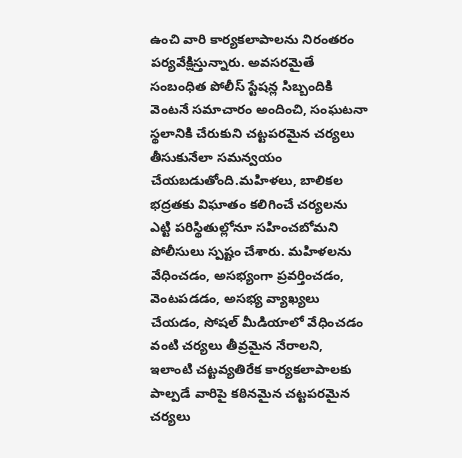ఉంచి వారి కార్యకలాపాలను నిరంతరం పర్యవేక్షిస్తున్నారు. అవసరమైతే సంబంధిత పోలీస్ స్టేషన్ల సిబ్బందికి వెంటనే సమాచారం అందించి, సంఘటనా స్థలానికి చేరుకుని చట్టపరమైన చర్యలు తీసుకునేలా సమన్వయం చేయబడుతోంది.మహిళలు, బాలికల భద్రతకు విఘాతం కలిగించే చర్యలను ఎట్టి పరిస్థితుల్లోనూ సహించబోమని పోలీసులు స్పష్టం చేశారు. మహిళలను వేధించడం, అసభ్యంగా ప్రవర్తించడం, వెంటపడడం, అసభ్య వ్యాఖ్యలు చేయడం, సోషల్ మీడియాలో వేధించడం వంటి చర్యలు తీవ్రమైన నేరాలని, ఇలాంటి చట్టవ్యతిరేక కార్యకలాపాలకు పాల్పడే వారిపై కఠినమైన చట్టపరమైన చర్యలు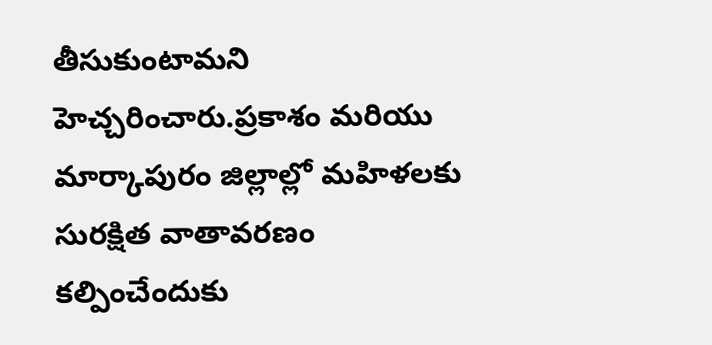తీసుకుంటామని హెచ్చరించారు.ప్రకాశం మరియు మార్కాపురం జిల్లాల్లో మహిళలకు సురక్షిత వాతావరణం కల్పించేందుకు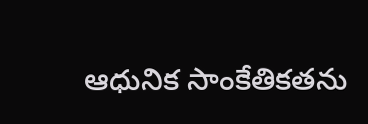ఆధునిక సాంకేతికతను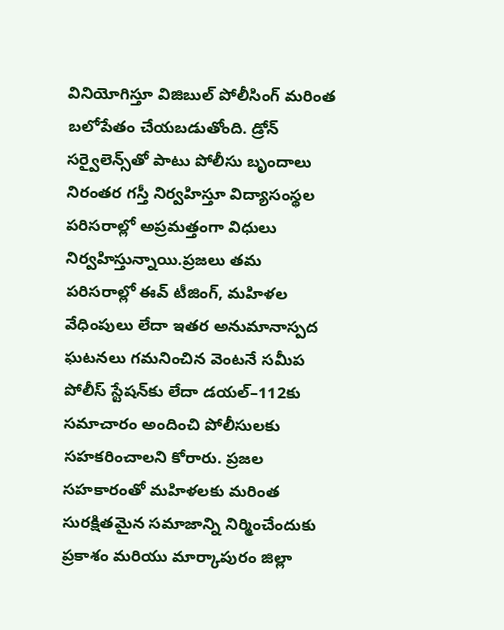వినియోగిస్తూ విజిబుల్ పోలీసింగ్ మరింత బలోపేతం చేయబడుతోంది. డ్రోన్ సర్వైలెన్స్‌తో పాటు పోలీసు బృందాలు నిరంతర గస్తీ నిర్వహిస్తూ విద్యాసంస్థల పరిసరాల్లో అప్రమత్తంగా విధులు నిర్వహిస్తున్నాయి.ప్రజలు తమ పరిసరాల్లో ఈవ్ టీజింగ్, మహిళల వేధింపులు లేదా ఇతర అనుమానాస్పద ఘటనలు గమనించిన వెంటనే సమీప పోలీస్ స్టేషన్‌కు లేదా డయల్–112కు సమాచారం అందించి పోలీసులకు సహకరించాలని కోరారు. ప్రజల సహకారంతో మహిళలకు మరింత సురక్షితమైన సమాజాన్ని నిర్మించేందుకు ప్రకాశం మరియు మార్కాపురం జిల్లా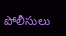పోలీసులు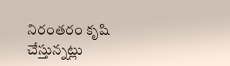నిరంతరం కృషి చేస్తున్నట్లు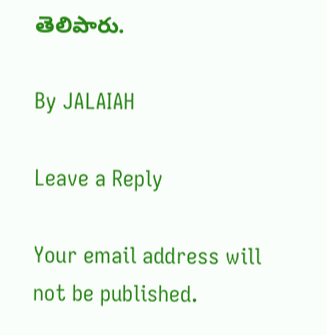తెలిపారు.

By JALAIAH

Leave a Reply

Your email address will not be published.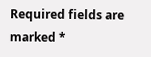Required fields are marked *